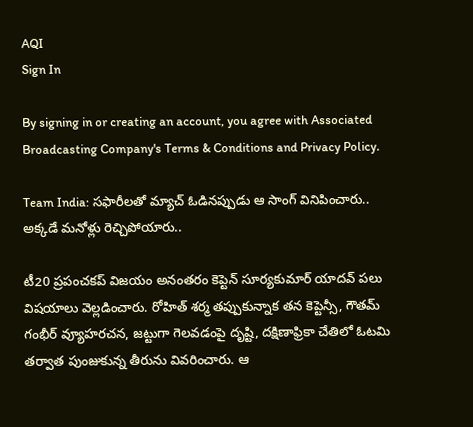AQI
Sign In

By signing in or creating an account, you agree with Associated Broadcasting Company's Terms & Conditions and Privacy Policy.

Team India: సఫారీలతో మ్యాచ్ ఓడినప్పుడు ఆ సాంగ్ వినిపించారు.. అక్కడే మనోళ్లు రెచ్చిపోయారు..

టీ20 ప్రపంచకప్ విజయం అనంతరం కెప్టెన్ సూర్యకుమార్ యాదవ్ పలు విషయాలు వెల్లడించారు. రోహిత్ శర్మ తప్పుకున్నాక తన కెప్టెన్సీ, గౌతమ్ గంభీర్ వ్యూహరచన, జట్టుగా గెలవడంపై దృష్టి, దక్షిణాఫ్రికా చేతిలో ఓటమి తర్వాత పుంజుకున్న తీరును వివరించారు. ఆ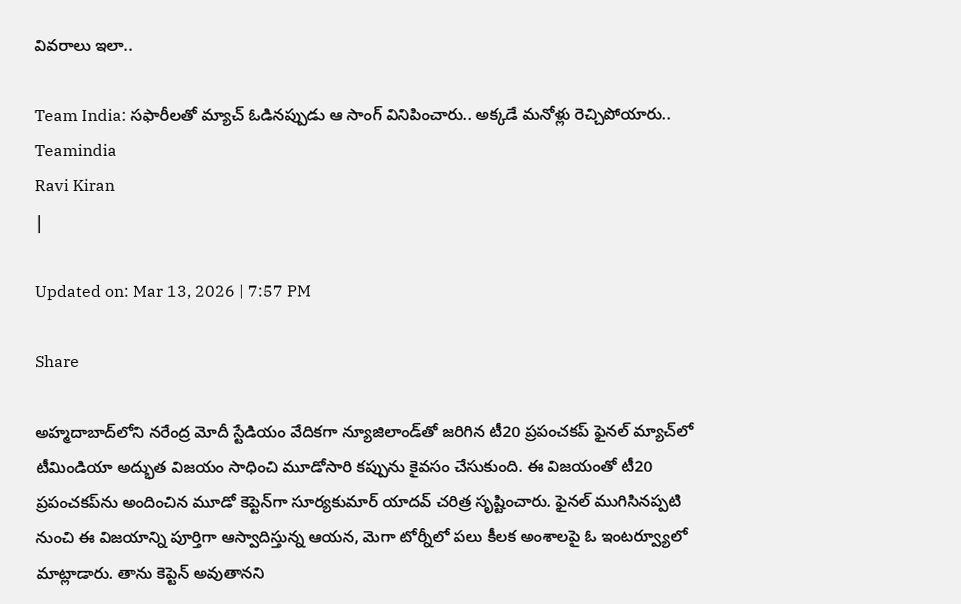వివరాలు ఇలా..

Team India: సఫారీలతో మ్యాచ్ ఓడినప్పుడు ఆ సాంగ్ వినిపించారు.. అక్కడే మనోళ్లు రెచ్చిపోయారు..
Teamindia
Ravi Kiran
|

Updated on: Mar 13, 2026 | 7:57 PM

Share

అహ్మదాబాద్‌లోని నరేంద్ర మోదీ స్టేడియం వేదికగా న్యూజిలాండ్‌తో జరిగిన టీ20 ప్రపంచకప్ ఫైనల్ మ్యాచ్‌లో టీమిండియా అద్భుత విజయం సాధించి మూడోసారి కప్పును కైవసం చేసుకుంది. ఈ విజయంతో టీ20 ప్రపంచకప్‌ను అందించిన మూడో కెప్టెన్‌గా సూర్యకుమార్ యాదవ్ చరిత్ర సృష్టించారు. ఫైనల్ ముగిసినప్పటి నుంచి ఈ విజయాన్ని పూర్తిగా ఆస్వాదిస్తున్న ఆయన, మెగా టోర్నీలో పలు కీలక అంశాలపై ఓ ఇంటర్వ్యూలో మాట్లాడారు. తాను కెప్టెన్ అవుతానని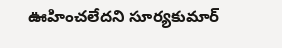ఊహించలేదని సూర్యకుమార్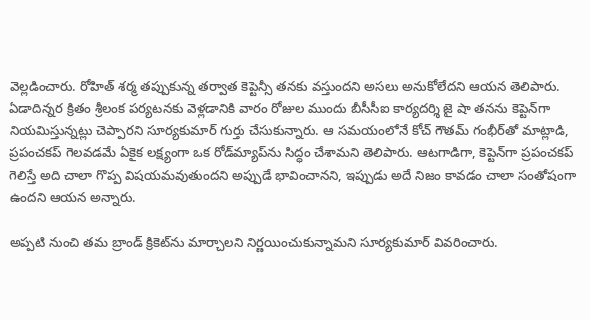వెల్లడించారు. రోహిత్ శర్మ తప్పుకున్న తర్వాత కెప్టెన్సీ తనకు వస్తుందని అసలు అనుకోలేదని ఆయన తెలిపారు. ఏడాదిన్నర క్రితం శ్రీలంక పర్యటనకు వెళ్లడానికి వారం రోజుల ముందు బీసీసీఐ కార్యదర్శి జై షా తనను కెప్టెన్‌గా నియమిస్తున్నట్లు చెప్పారని సూర్యకుమార్ గుర్తు చేసుకున్నారు. ఆ సమయంలోనే కోచ్ గౌతమ్ గంభీర్‌తో మాట్లాడి, ప్రపంచకప్ గెలవడమే ఏకైక లక్ష్యంగా ఒక రోడ్‌మ్యాప్‌ను సిద్ధం చేశామని తెలిపారు. ఆటగాడిగా, కెప్టెన్‌గా ప్రపంచకప్ గెలిస్తే అది చాలా గొప్ప విషయమవుతుందని అప్పుడే భావించానని, ఇప్పుడు అదే నిజం కావడం చాలా సంతోషంగా ఉందని ఆయన అన్నారు.

అప్పటి నుంచి తమ బ్రాండ్ క్రికెట్‌ను మార్చాలని నిర్ణయించుకున్నామని సూర్యకుమార్ వివరించారు.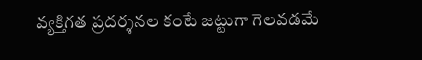వ్యక్తిగత ప్రదర్శనల కంటే జట్టుగా గెలవడమే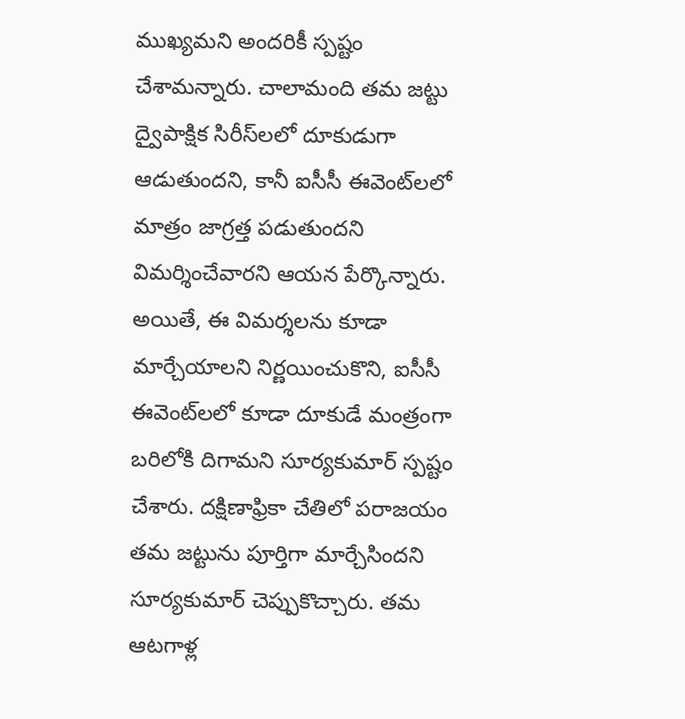ముఖ్యమని అందరికీ స్పష్టం చేశామన్నారు. చాలామంది తమ జట్టు ద్వైపాక్షిక సిరీస్‌లలో దూకుడుగా ఆడుతుందని, కానీ ఐసీసీ ఈవెంట్‌లలో మాత్రం జాగ్రత్త పడుతుందని విమర్శించేవారని ఆయన పేర్కొన్నారు. అయితే, ఈ విమర్శలను కూడా మార్చేయాలని నిర్ణయించుకొని, ఐసీసీ ఈవెంట్‌లలో కూడా దూకుడే మంత్రంగా బరిలోకి దిగామని సూర్యకుమార్ స్పష్టం చేశారు. దక్షిణాఫ్రికా చేతిలో పరాజయం తమ జట్టును పూర్తిగా మార్చేసిందని సూర్యకుమార్ చెప్పుకొచ్చారు. తమ ఆటగాళ్ల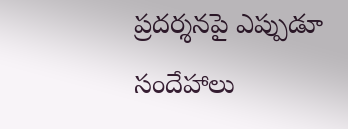ప్రదర్శనపై ఎప్పుడూ సందేహాలు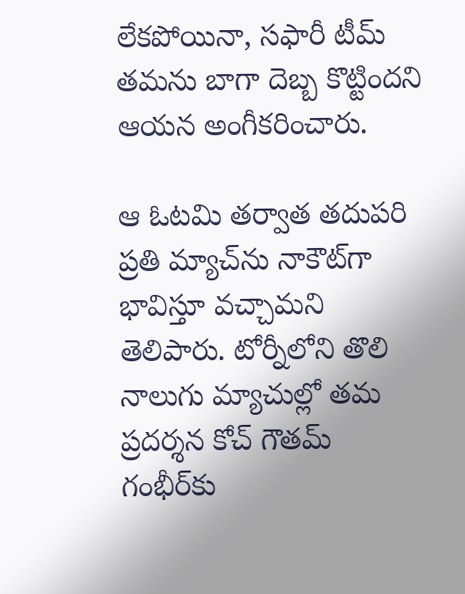లేకపోయినా, సఫారీ టీమ్ తమను బాగా దెబ్బ కొట్టిందని ఆయన అంగీకరించారు.

ఆ ఓటమి తర్వాత తదుపరి ప్రతి మ్యాచ్‌ను నాకౌట్‌గా భావిస్తూ వచ్చామని తెలిపారు. టోర్నీలోని తొలి నాలుగు మ్యాచుల్లో తమ ప్రదర్శన కోచ్ గౌతమ్ గంభీర్‌కు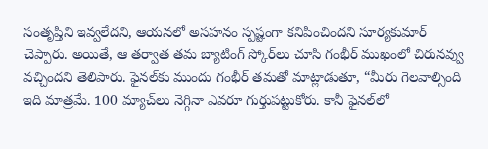సంతృప్తిని ఇవ్వలేదని, ఆయనలో అసహనం స్పష్టంగా కనిపించిందని సూర్యకుమార్ చెప్పారు. అయితే, ఆ తర్వాత తమ బ్యాటింగ్ స్కోర్‌లు చూసి గంభీర్ ముఖంలో చిరునవ్వు వచ్చిందని తెలిపారు. ఫైనల్‌కు ముందు గంభీర్ తమతో మాట్లాడుతూ, “మీరు గెలవాల్సింది ఇది మాత్రమే. 100 మ్యాచ్‌లు నెగ్గినా ఎవరూ గుర్తుపట్టుకోరు. కానీ ఫైనల్‌లో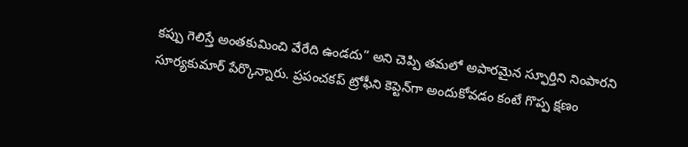కప్పు గెలిస్తే అంతకుమించి వేరేది ఉండదు” అని చెప్పి తమలో అపారమైన స్ఫూర్తిని నింపారని సూర్యకుమార్ పేర్కొన్నారు. ప్రపంచకప్ ట్రోఫీని కెప్టెన్‌గా అందుకోవడం కంటే గొప్ప క్షణం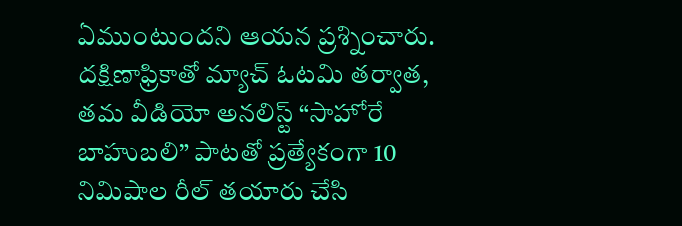ఏముంటుందని ఆయన ప్రశ్నించారు. దక్షిణాఫ్రికాతో మ్యాచ్ ఓటమి తర్వాత, తమ వీడియో అనలిస్ట్ “సాహోరే బాహుబలి” పాటతో ప్రత్యేకంగా 10 నిమిషాల రీల్ తయారు చేసి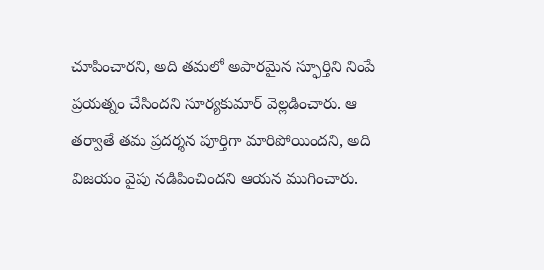చూపించారని, అది తమలో అపారమైన స్ఫూర్తిని నింపే ప్రయత్నం చేసిందని సూర్యకుమార్ వెల్లడించారు. ఆ తర్వాతే తమ ప్రదర్శన పూర్తిగా మారిపోయిందని, అది విజయం వైపు నడిపించిందని ఆయన ముగించారు.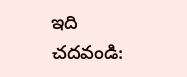ఇది చదవండి: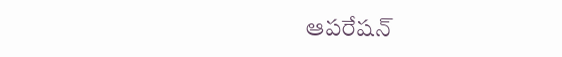ఆపరేషన్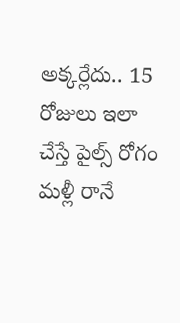అక్కర్లేదు.. 15 రోజులు ఇలా చేస్తే పైల్స్ రోగం మళ్లీ రానే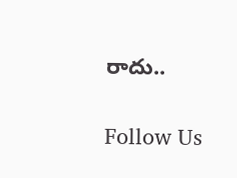రాదు..

Follow Us